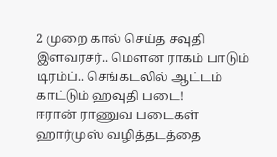2 முறை கால் செய்த சவுதி இளவரசர்.. மௌன ராகம் பாடும் டிரம்ப்.. செங்கடலில் ஆட்டம் காட்டும் ஹவுதி படை!
ஈரான் ராணுவ படைகள் ஹார்முஸ் வழித்தடத்தை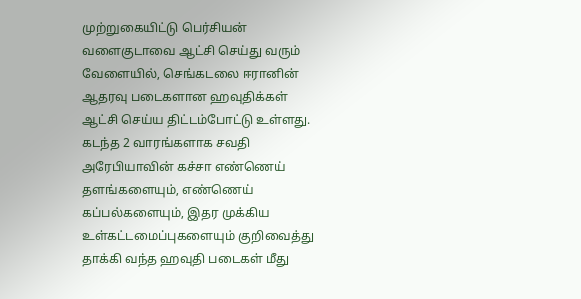முற்றுகையிட்டு பெர்சியன் வளைகுடாவை ஆட்சி செய்து வரும் வேளையில், செங்கடலை ஈரானின் ஆதரவு படைகளான ஹவுதிக்கள் ஆட்சி செய்ய திட்டம்போட்டு உள்ளது.
கடந்த 2 வாரங்களாக சவதி அரேபியாவின் கச்சா எண்ணெய் தளங்களையும், எண்ணெய் கப்பல்களையும், இதர முக்கிய உள்கட்டமைப்புகளையும் குறிவைத்து தாக்கி வந்த ஹவுதி படைகள் மீது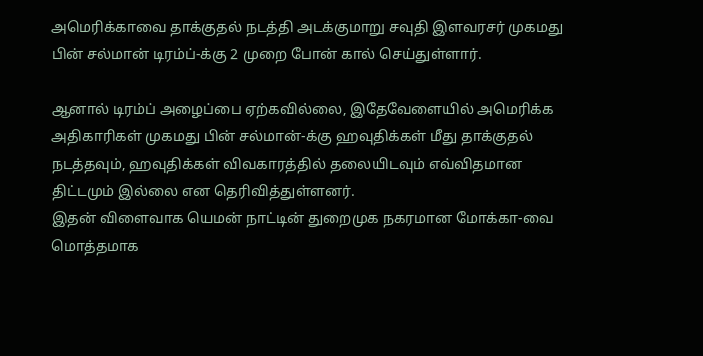அமெரிக்காவை தாக்குதல் நடத்தி அடக்குமாறு சவுதி இளவரசர் முகமது பின் சல்மான் டிரம்ப்-க்கு 2 முறை போன் கால் செய்துள்ளார்.

ஆனால் டிரம்ப் அழைப்பை ஏற்கவில்லை, இதேவேளையில் அமெரிக்க அதிகாரிகள் முகமது பின் சல்மான்-க்கு ஹவுதிக்கள் மீது தாக்குதல் நடத்தவும், ஹவுதிக்கள் விவகாரத்தில் தலையிடவும் எவ்விதமான திட்டமும் இல்லை என தெரிவித்துள்ளனர்.
இதன் விளைவாக யெமன் நாட்டின் துறைமுக நகரமான மோக்கா-வை மொத்தமாக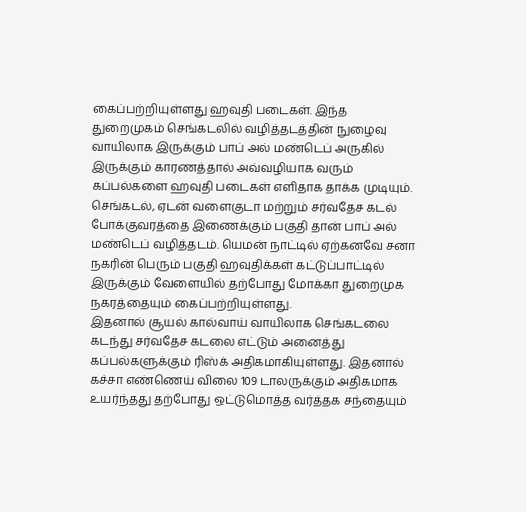கைப்பற்றியுள்ளது ஹவுதி படைகள். இந்த துறைமுகம் செங்கடலில் வழித்தடத்தின் நுழைவு வாயிலாக இருக்கும் பாப் அல் மண்டெப் அருகில் இருக்கும் காரணத்தால் அவ்வழியாக வரும் கப்பல்களை ஹவுதி படைகள் எளிதாக தாக்க முடியும்.
செங்கடல், ஏடன் வளைகுடா மற்றும் சர்வதேச கடல் போக்குவரத்தை இணைக்கும் பகுதி தான் பாப் அல் மண்டெப் வழித்தடம். யெமன் நாட்டில் ஏற்கனவே சனா நகரின் பெரும் பகுதி ஹவுதிக்கள் கட்டுப்பாட்டில் இருக்கும் வேளையில் தற்போது மோக்கா துறைமுக நகரத்தையும் கைப்பற்றியுள்ளது.
இதனால் சூயல் கால்வாய் வாயிலாக செங்கடலை கடந்து சர்வதேச கடலை எட்டும் அனைத்து கப்பல்களுக்கும் ரிஸ்க் அதிகமாகியுள்ளது. இதனால் கச்சா எண்ணெய் விலை 109 டாலருக்கும் அதிகமாக உயர்ந்தது தற்போது ஒட்டுமொத்த வர்த்தக சந்தையும்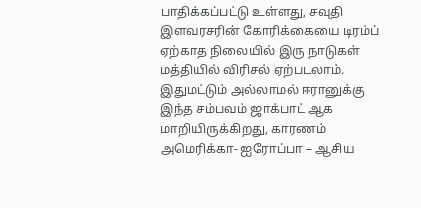பாதிக்கப்பட்டு உள்ளது, சவுதி இளவரசரின் கோரிக்கையை டிரம்ப் ஏற்காத நிலையில் இரு நாடுகள் மத்தியில் விரிசல் ஏற்படலாம்.
இதுமட்டும் அல்லாமல் ஈரானுக்கு இந்த சம்பவம் ஜாக்பாட் ஆக மாறியிருக்கிறது, காரணம் அமெரிக்கா- ஐரோப்பா – ஆசிய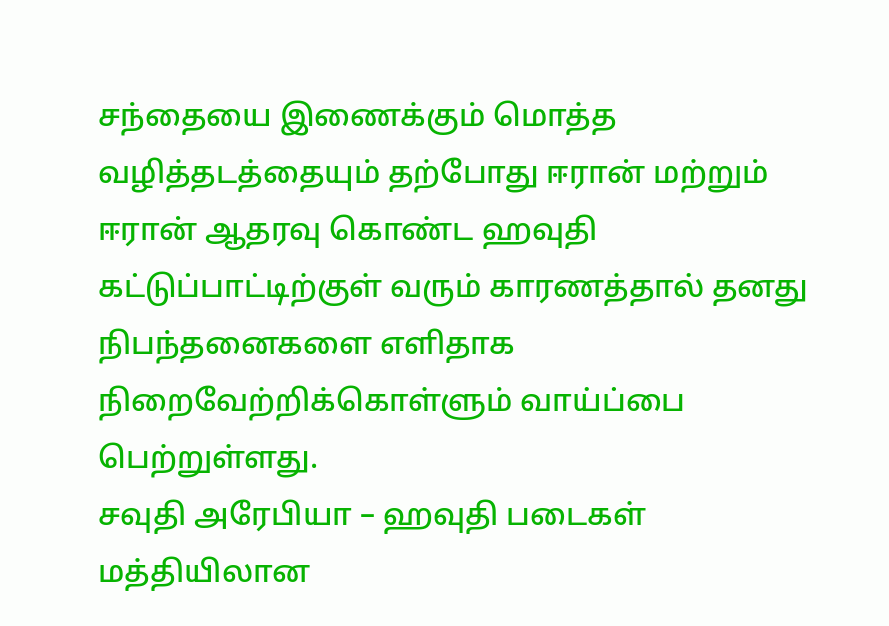சந்தையை இணைக்கும் மொத்த வழித்தடத்தையும் தற்போது ஈரான் மற்றும் ஈரான் ஆதரவு கொண்ட ஹவுதி கட்டுப்பாட்டிற்குள் வரும் காரணத்தால் தனது நிபந்தனைகளை எளிதாக நிறைவேற்றிக்கொள்ளும் வாய்ப்பை பெற்றுள்ளது.
சவுதி அரேபியா – ஹவுதி படைகள் மத்தியிலான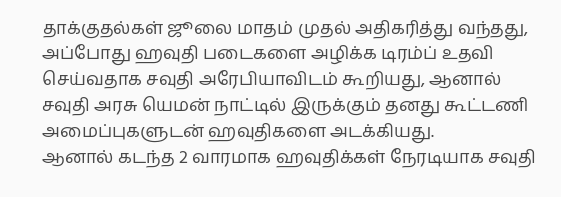தாக்குதல்கள் ஜூலை மாதம் முதல் அதிகரித்து வந்தது, அப்போது ஹவுதி படைகளை அழிக்க டிரம்ப் உதவி செய்வதாக சவுதி அரேபியாவிடம் கூறியது, ஆனால் சவுதி அரசு யெமன் நாட்டில் இருக்கும் தனது கூட்டணி அமைப்புகளுடன் ஹவுதிகளை அடக்கியது.
ஆனால் கடந்த 2 வாரமாக ஹவுதிக்கள் நேரடியாக சவுதி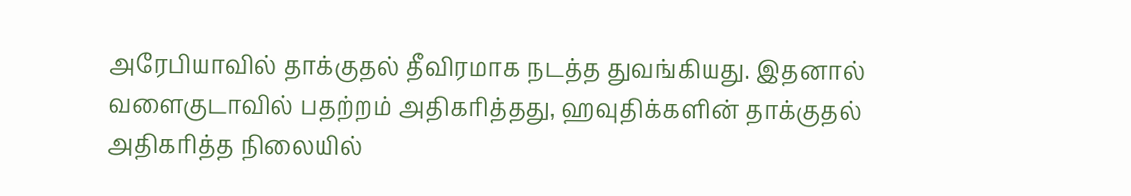அரேபியாவில் தாக்குதல் தீவிரமாக நடத்த துவங்கியது. இதனால் வளைகுடாவில் பதற்றம் அதிகரித்தது, ஹவுதிக்களின் தாக்குதல் அதிகரித்த நிலையில்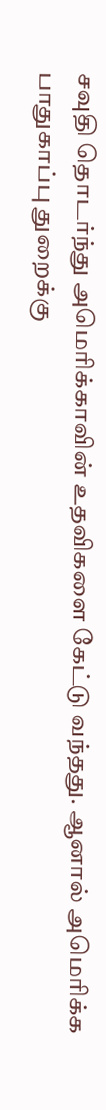சவுதி தொடர்ந்து அமெரிக்காவின் உதவிகளை கேட்டு வந்தது. ஆனால் அமெரிக்க பாதுகாப்பு துறைக்கு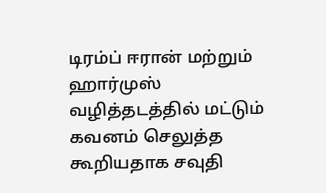டிரம்ப் ஈரான் மற்றும் ஹார்முஸ் வழித்தடத்தில் மட்டும் கவனம் செலுத்த கூறியதாக சவுதி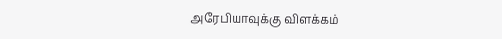அரேபியாவுக்கு விளக்கம்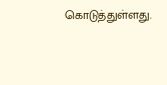கொடுத்துள்ளது.